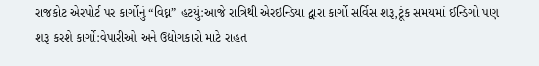રાજકોટ એરપોર્ટ પર કાર્ગોનું “વિઘ્ન” હટયું:આજે રાત્રિથી એરઇન્ડિયા દ્વારા કાર્ગો સર્વિસ શરૂ,ટૂંક સમયમાં ઈન્ડિગો પણ શરૂ કરશે કાર્ગો:વેપારીઓ અને ઉદ્યોગકારો માટે રાહત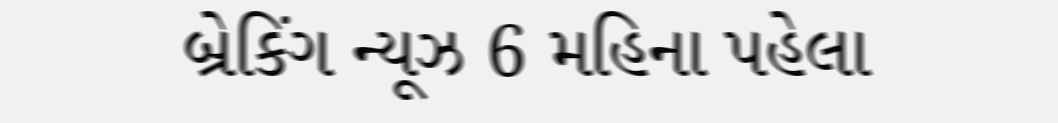બ્રેકિંગ ન્યૂઝ 6 મહિના પહેલા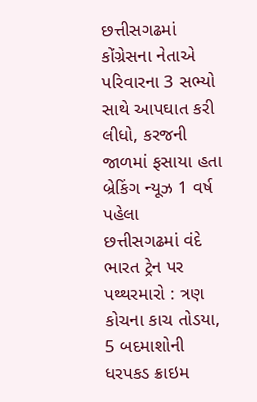છત્તીસગઢમાં કોંગ્રેસના નેતાએ પરિવારના 3 સભ્યો સાથે આપઘાત કરી લીધો, કરજની જાળમાં ફસાયા હતા બ્રેકિંગ ન્યૂઝ 1 વર્ષ પહેલા
છત્તીસગઢમાં વંદે ભારત ટ્રેન પર પથ્થરમારો : ત્રણ કોચના કાચ તોડયા, 5 બદમાશોની ધરપકડ ક્રાઇમ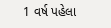1 વર્ષ પહેલા